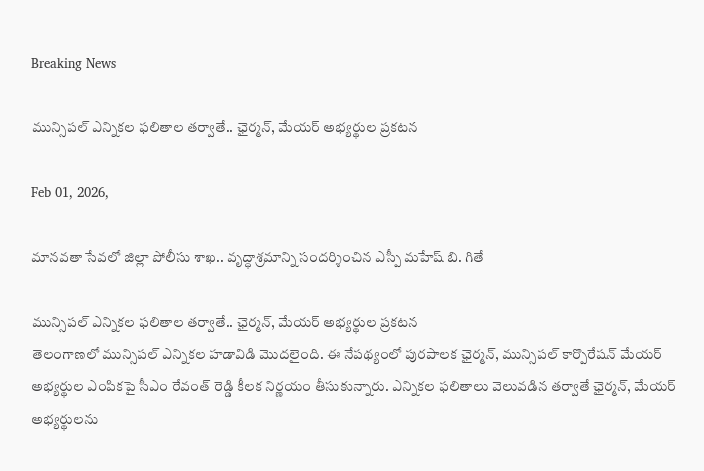Breaking News

మున్సిపల్ ఎన్నికల ఫలితాల తర్వాతే.. ఛైర్మన్, మేయర్ అభ్యర్థుల ప్రకటన

Feb 01, 2026,

మానవతా సేవలో జిల్లా పోలీసు శాఖ.. వృద్ధాశ్రమాన్ని సందర్శించిన ఎస్పీ మహేష్ బి. గితే

మున్సిపల్ ఎన్నికల ఫలితాల తర్వాతే.. ఛైర్మన్, మేయర్ అభ్యర్థుల ప్రకటన
తెలంగాణలో మున్సిపల్ ఎన్నికల హడావిడి మొదలైంది. ఈ నేపథ్యంలో పురపాలక ఛైర్మన్, మున్సిపల్ కార్పొరేషన్ మేయర్ అభ్యర్థుల ఎంపికపై సీఎం రేవంత్ రెడ్డి కీలక నిర్ణయం తీసుకున్నారు. ఎన్నికల ఫలితాలు వెలువడిన తర్వాతే ఛైర్మన్, మేయర్ అభ్యర్థులను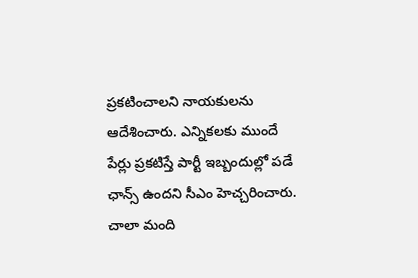ప్రకటించాలని నాయకులను ఆదేశించారు. ఎన్నికలకు ముందే పేర్లు ప్రకటిస్తే పార్టీ ఇబ్బందుల్లో పడే ఛాన్స్ ఉందని సీఎం హెచ్చరించారు. చాలా మంది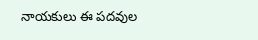నాయకులు ఈ పదవుల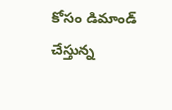కోసం డిమాండ్ చేస్తున్న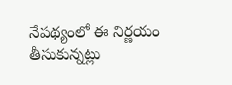నేపథ్యంలో ఈ నిర్ణయం తీసుకున్నట్లు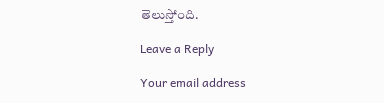తెలుస్తోంది.

Leave a Reply

Your email address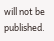will not be published.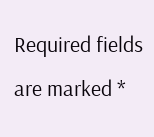Required fields are marked *